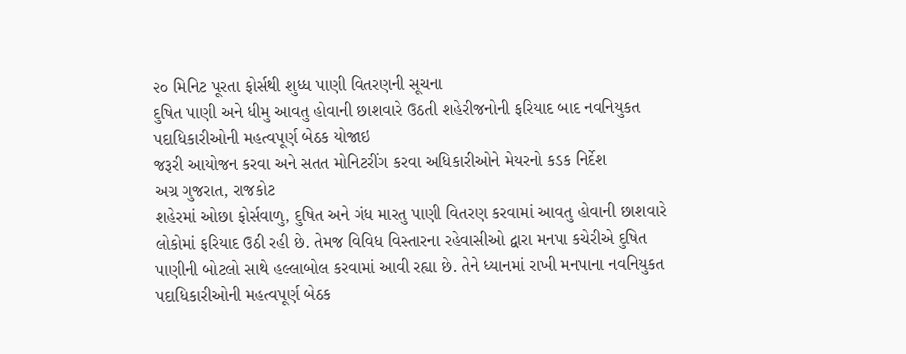૨૦ મિનિટ પૂરતા ફોર્સથી શુધ્ધ પાણી વિતરણની સૂચના
દુષિત પાણી અને ધીમુ આવતુ હોવાની છાશવારે ઉઠતી શહેરીજનોની ફરિયાદ બાદ નવનિયુકત પદાધિકારીઓની મહત્વપૂર્ણ બેઠક યોજાઇ
જરૂરી આયોજન કરવા અને સતત મોનિટરીંગ કરવા અધિકારીઓને મેયરનો કડક નિર્દેશ
અગ્ર ગુજરાત, રાજકોટ
શહેરમાં ઓછા ફોર્સવાળુ, દુષિત અને ગંધ મારતુ પાણી વિતરણ કરવામાં આવતુ હોવાની છાશવારે લોકોમાં ફરિયાદ ઉઠી રહી છે. તેમજ વિવિધ વિસ્તારના રહેવાસીઓ દ્વારા મનપા કચેરીએ દુષિત પાણીની બોટલો સાથે હલ્લાબોલ કરવામાં આવી રહ્યા છે. તેને ધ્યાનમાં રાખી મનપાના નવનિયુકત પદાધિકારીઓની મહત્વપૂર્ણ બેઠક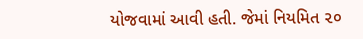યોજવામાં આવી હતી. જેમાં નિયમિત ૨૦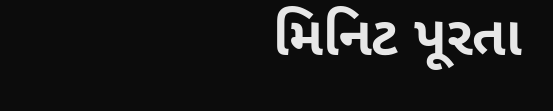મિનિટ પૂરતા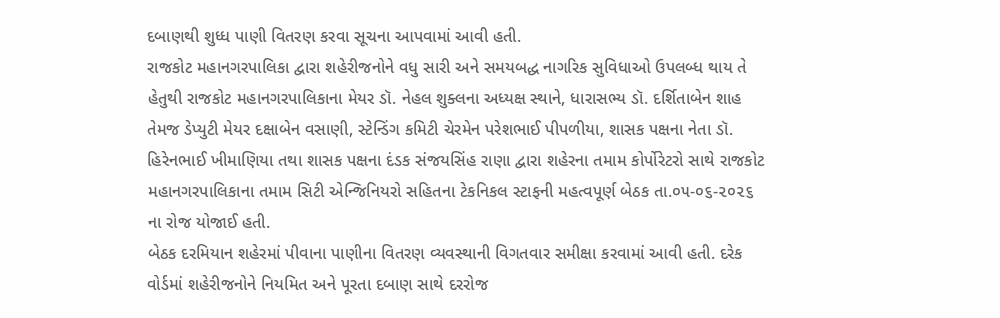દબાણથી શુધ્ધ પાણી વિતરણ કરવા સૂચના આપવામાં આવી હતી.
રાજકોટ મહાનગરપાલિકા દ્વારા શહેરીજનોને વધુ સારી અને સમયબદ્ધ નાગરિક સુવિધાઓ ઉપલબ્ધ થાય તે હેતુથી રાજકોટ મહાનગરપાલિકાના મેયર ડૉ. નેહલ શુક્લના અધ્યક્ષ સ્થાને, ધારાસભ્ય ડૉ. દર્શિતાબેન શાહ તેમજ ડેપ્યુટી મેયર દક્ષાબેન વસાણી, સ્ટેન્ડિંગ કમિટી ચેરમેન પરેશભાઈ પીપળીયા, શાસક પક્ષના નેતા ડૉ. હિરેનભાઈ ખીમાણિયા તથા શાસક પક્ષના દંડક સંજયસિંહ રાણા દ્વારા શહેરના તમામ કોર્પોરેટરો સાથે રાજકોટ મહાનગરપાલિકાના તમામ સિટી એન્જિનિયરો સહિતના ટેકનિકલ સ્ટાફની મહત્વપૂર્ણ બેઠક તા.૦૫-૦૬-૨૦૨૬ ના રોજ યોજાઈ હતી.
બેઠક દરમિયાન શહેરમાં પીવાના પાણીના વિતરણ વ્યવસ્થાની વિગતવાર સમીક્ષા કરવામાં આવી હતી. દરેક વોર્ડમાં શહેરીજનોને નિયમિત અને પૂરતા દબાણ સાથે દરરોજ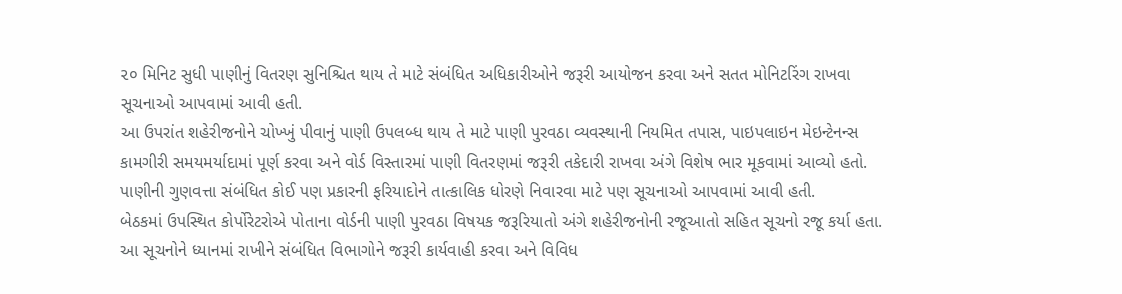૨૦ મિનિટ સુધી પાણીનું વિતરણ સુનિશ્ચિત થાય તે માટે સંબંધિત અધિકારીઓને જરૂરી આયોજન કરવા અને સતત મોનિટરિંગ રાખવા સૂચનાઓ આપવામાં આવી હતી.
આ ઉપરાંત શહેરીજનોને ચોખ્ખું પીવાનું પાણી ઉપલબ્ધ થાય તે માટે પાણી પુરવઠા વ્યવસ્થાની નિયમિત તપાસ, પાઇપલાઇન મેઇન્ટેનન્સ કામગીરી સમયમર્યાદામાં પૂર્ણ કરવા અને વોર્ડ વિસ્તારમાં પાણી વિતરણમાં જરૂરી તકેદારી રાખવા અંગે વિશેષ ભાર મૂકવામાં આવ્યો હતો. પાણીની ગુણવત્તા સંબંધિત કોઈ પણ પ્રકારની ફરિયાદોને તાત્કાલિક ધોરણે નિવારવા માટે પણ સૂચનાઓ આપવામાં આવી હતી.
બેઠકમાં ઉપસ્થિત કોર્પોરેટરોએ પોતાના વોર્ડની પાણી પુરવઠા વિષયક જરૂરિયાતો અંગે શહેરીજનોની રજૂઆતો સહિત સૂચનો રજૂ કર્યા હતા. આ સૂચનોને ધ્યાનમાં રાખીને સંબંધિત વિભાગોને જરૂરી કાર્યવાહી કરવા અને વિવિધ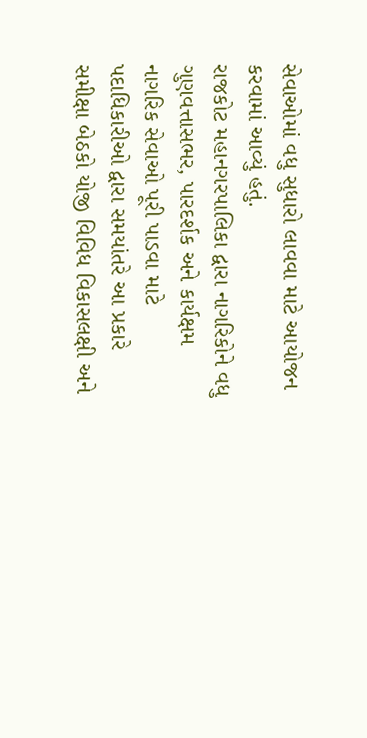સેવાઓમાં વધુ સુધારો લાવવા માટે આયોજન કરવામાં આવ્યું હતું.
રાજકોટ મહાનગરપાલિકા દ્વારા નાગરિકોને વધુ ગુણવત્તાસભર, પારદર્શક અને કાર્યક્ષમ નાગરિક સેવાઓ પૂરી પાડવા માટે પદાધિકારીઓ દ્વારા સમયાંતરે આ પ્રકારે સમીક્ષા બેઠકો યોજી વિવિધ વિકાસલક્ષી અને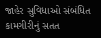જાહેર સુવિધાઓ સંબંધિત કામગીરીનું સતત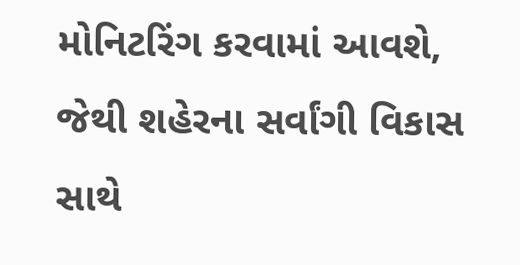મોનિટરિંગ કરવામાં આવશે, જેથી શહેરના સર્વાંગી વિકાસ સાથે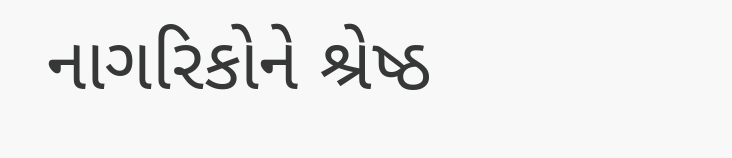નાગરિકોને શ્રેષ્ઠ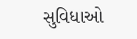સુવિધાઓ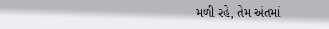મળી રહે, તેમ અંતમાં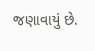જણાવાયું છે.